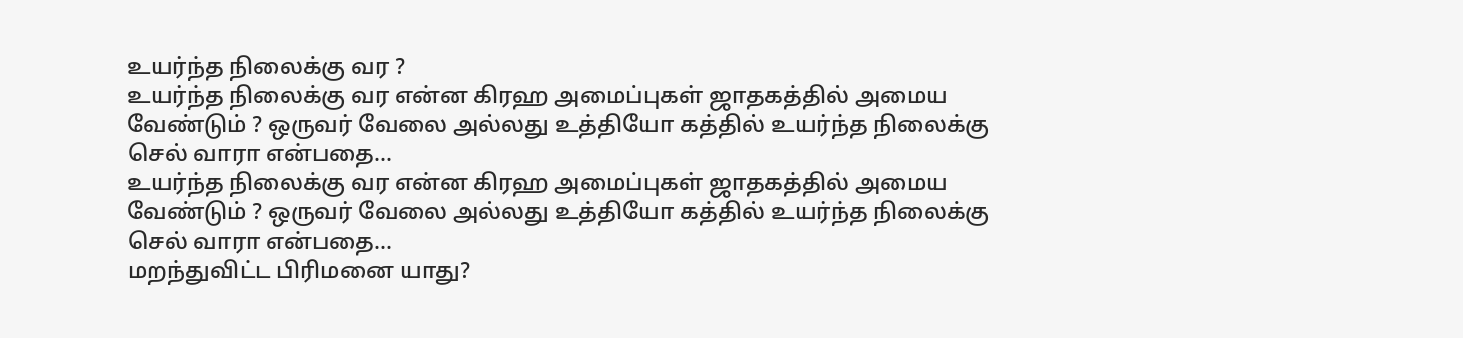உயர்ந்த நிலைக்கு வர ?
உயர்ந்த நிலைக்கு வர என்ன கிரஹ அமைப்புகள் ஜாதகத்தில் அமைய வேண்டும் ? ஒருவர் வேலை அல்லது உத்தியோ கத்தில் உயர்ந்த நிலைக்கு செல் வாரா என்பதை...
உயர்ந்த நிலைக்கு வர என்ன கிரஹ அமைப்புகள் ஜாதகத்தில் அமைய வேண்டும் ? ஒருவர் வேலை அல்லது உத்தியோ கத்தில் உயர்ந்த நிலைக்கு செல் வாரா என்பதை...
மறந்துவிட்ட பிரிமனை யாது?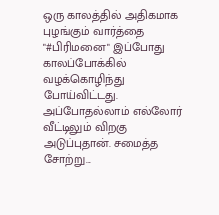ஒரு காலத்தில் அதிகமாக புழங்கும் வார்த்தை "#பிரிமனை" இப்போது காலப்போக்கில் வழக்கொழிந்து போய்விட்டது. அப்போதல்லாம் எல்லோர் வீட்டிலும் விறகு அடுப்புதான். சமைத்த சோற்று...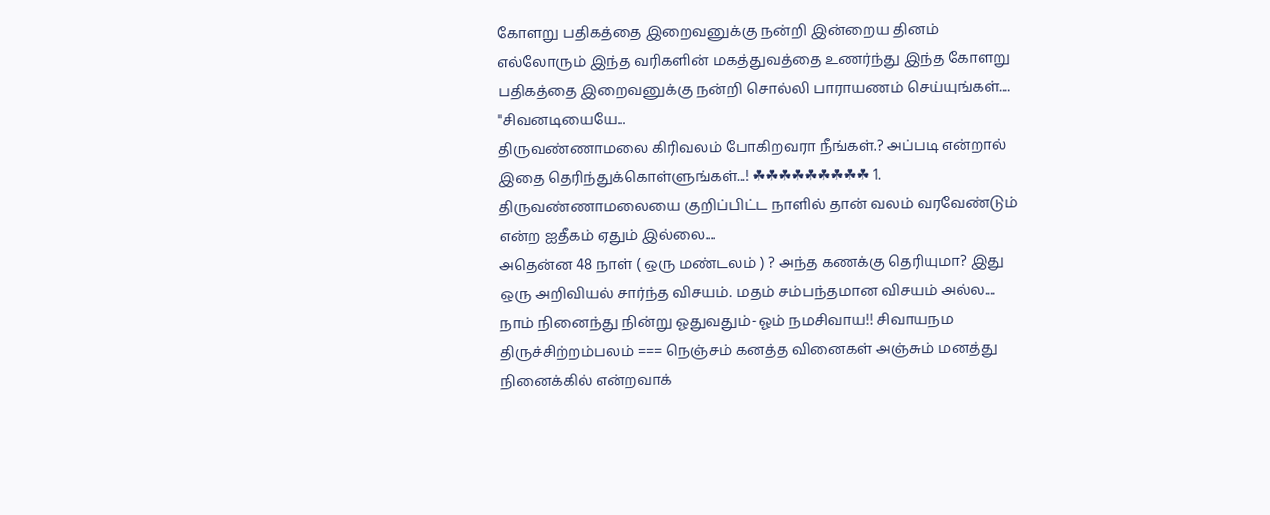கோளறு பதிகத்தை இறைவனுக்கு நன்றி இன்றைய தினம் எல்லோரும் இந்த வரிகளின் மகத்துவத்தை உணர்ந்து இந்த கோளறு பதிகத்தை இறைவனுக்கு நன்றி சொல்லி பாராயணம் செய்யுங்கள்.... "சிவனடியையே...
திருவண்ணாமலை கிரிவலம் போகிறவரா நீங்கள்.? அப்படி என்றால் இதை தெரிந்துக்கொள்ளுங்கள்...! ☘☘☘☘☘☘☘☘☘ 1. திருவண்ணாமலையை குறிப்பிட்ட நாளில் தான் வலம் வரவேண்டும் என்ற ஐதீகம் ஏதும் இல்லை....
அதென்ன 48 நாள் ( ஒரு மண்டலம் ) ? அந்த கணக்கு தெரியுமா? இது ஒரு அறிவியல் சார்ந்த விசயம். மதம் சம்பந்தமான விசயம் அல்ல....
நாம் நினைந்து நின்று ஓதுவதும்-ஓம் நமசிவாய!! சிவாயநம திருச்சிற்றம்பலம் === நெஞ்சம் கனத்த வினைகள் அஞ்சும் மனத்து நினைக்கில் என்றவாக்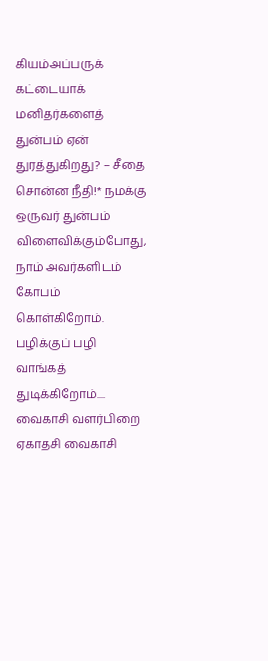கியம்அப்பருக் கட்டையாக்
மனிதர்களைத் துன்பம் ஏன் துரத்துகிறது? – சீதை சொன்ன நீதி!* நமக்கு ஒருவர் துன்பம் விளைவிக்கும்போது, நாம் அவர்களிடம் கோபம் கொள்கிறோம். பழிக்குப் பழி வாங்கத் துடிக்கிறோம்....
வைகாசி வளர்பிறை ஏகாதசி வைகாசி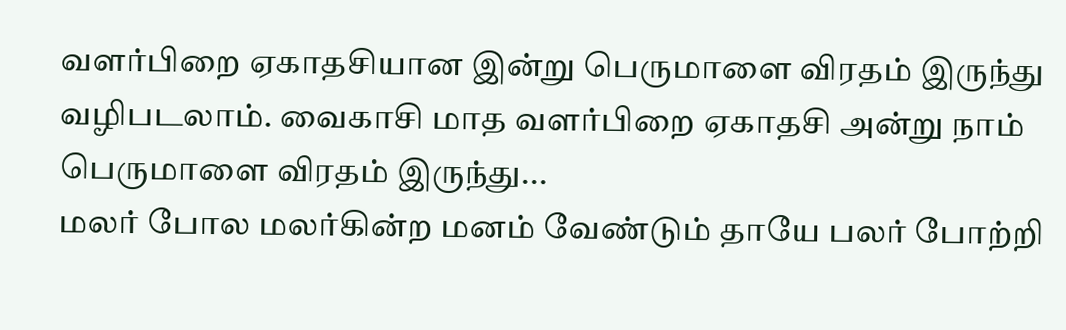வளர்பிறை ஏகாதசியான இன்று பெருமாளை விரதம் இருந்து வழிபடலாம். வைகாசி மாத வளர்பிறை ஏகாதசி அன்று நாம் பெருமாளை விரதம் இருந்து...
மலர் போல மலர்கின்ற மனம் வேண்டும் தாயே பலர் போற்றி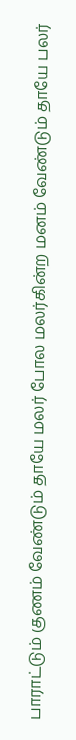பாராட்டும் குணம் வேண்டும் தாயே மலர் போல மலர்கின்ற மனம் வேண்டும் தாயே பலர்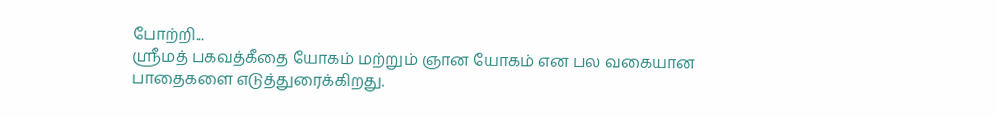போற்றி...
ஸ்ரீமத் பகவத்கீதை யோகம் மற்றும் ஞான யோகம் என பல வகையான பாதைகளை எடுத்துரைக்கிறது.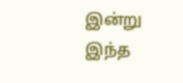இன்று இந்த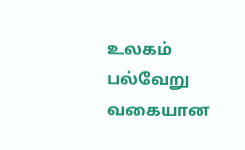உலகம் பல்வேறு வகையான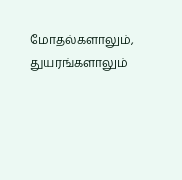மோதல்களாலும், துயரங்களாலும்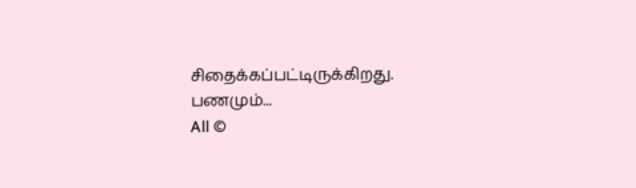சிதைக்கப்பட்டிருக்கிறது. பணமும்...
All ©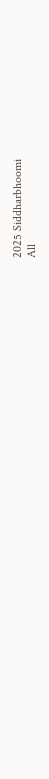2025 Siddharbhoomi
All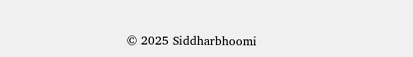© 2025 Siddharbhoomi